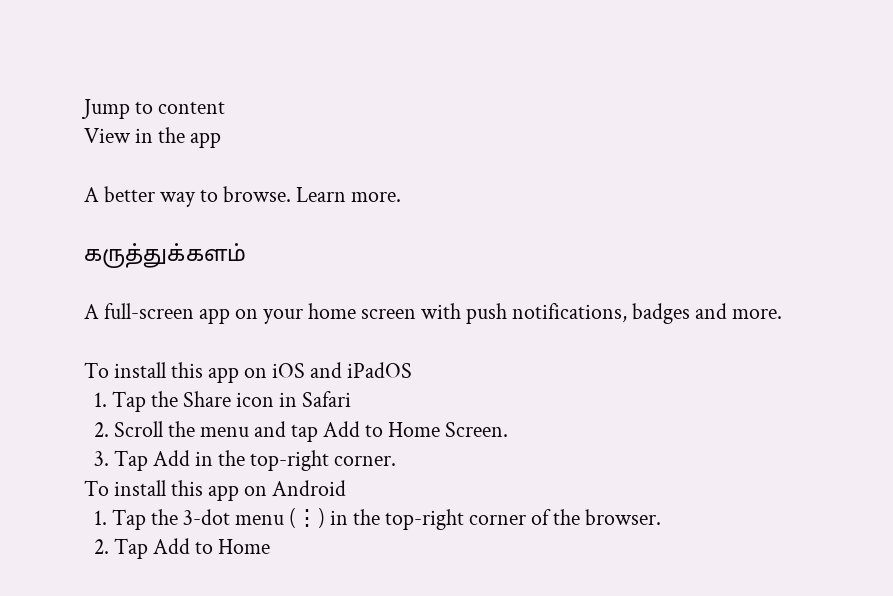Jump to content
View in the app

A better way to browse. Learn more.

கருத்துக்களம்

A full-screen app on your home screen with push notifications, badges and more.

To install this app on iOS and iPadOS
  1. Tap the Share icon in Safari
  2. Scroll the menu and tap Add to Home Screen.
  3. Tap Add in the top-right corner.
To install this app on Android
  1. Tap the 3-dot menu (⋮) in the top-right corner of the browser.
  2. Tap Add to Home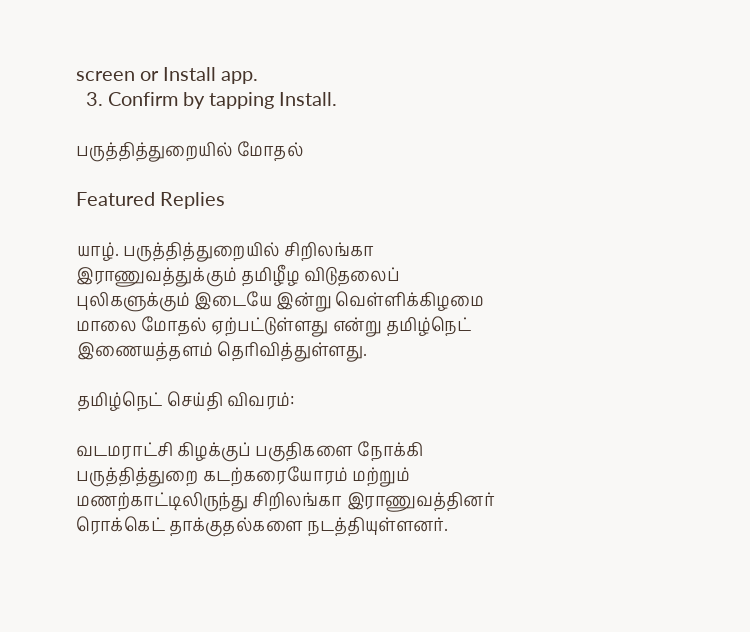screen or Install app.
  3. Confirm by tapping Install.

பருத்தித்துறையில் மோதல்

Featured Replies

யாழ். பருத்தித்துறையில் சிறிலங்கா இராணுவத்துக்கும் தமிழீழ விடுதலைப் புலிகளுக்கும் இடையே இன்று வெள்ளிக்கிழமை மாலை மோதல் ஏற்பட்டுள்ளது என்று தமிழ்நெட் இணையத்தளம் தெரிவித்துள்ளது.

தமிழ்நெட் செய்தி விவரம்:

வடமராட்சி கிழக்குப் பகுதிகளை நோக்கி பருத்தித்துறை கடற்கரையோரம் மற்றும் மணற்காட்டிலிருந்து சிறிலங்கா இராணுவத்தினர் ரொக்கெட் தாக்குதல்களை நடத்தியுள்ளனர்.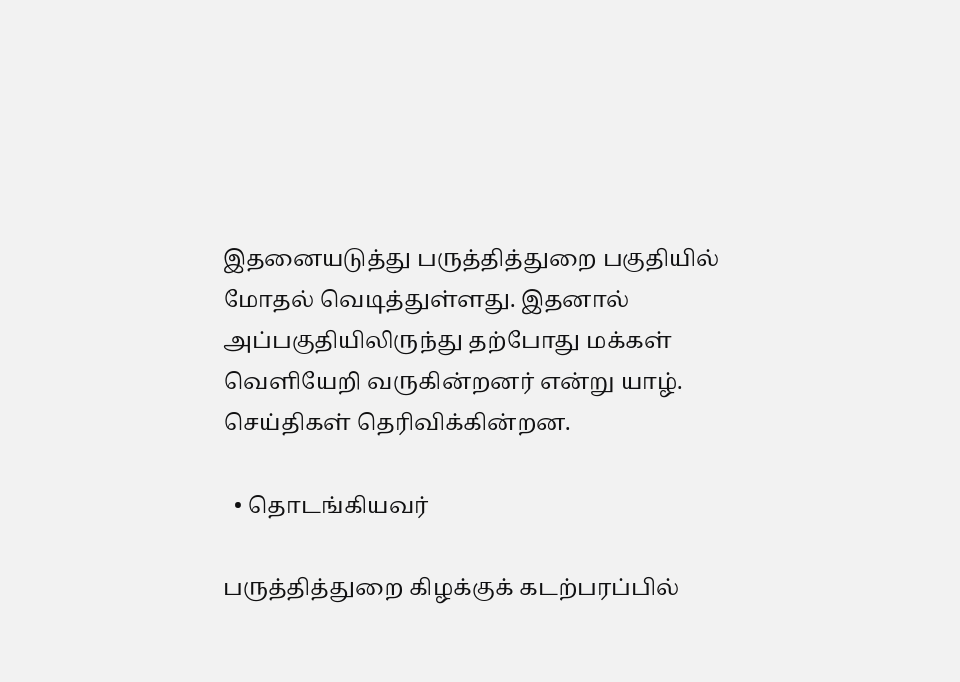இதனையடுத்து பருத்தித்துறை பகுதியில் மோதல் வெடித்துள்ளது. இதனால் அப்பகுதியிலிருந்து தற்போது மக்கள் வெளியேறி வருகின்றனர் என்று யாழ். செய்திகள் தெரிவிக்கின்றன.

  • தொடங்கியவர்

பருத்தித்துறை கிழக்குக் கடற்பரப்பில்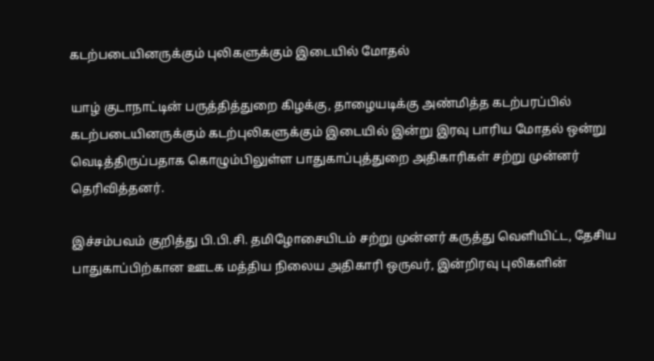கடற்படையினருக்கும் புலிகளுக்கும் இடையில் மோதல்

யாழ் குடாநாட்டின் பருத்தித்துறை கிழக்கு, தாழையடிக்கு அண்மித்த கடற்பரப்பில் கடற்படையினருக்கும் கடற்புலிகளுக்கும் இடையில் இன்று இரவு பாரிய மோதல் ஒன்று வெடித்திருப்பதாக கொழும்பிலுள்ள பாதுகாப்புத்துறை அதிகாரிகள் சற்று முன்னர் தெரிவித்தனர்.

இச்சம்பவம் குறித்து பி.பி.சி. தமிழோசையிடம் சற்று முன்னர் கருத்து வெளியிட்ட, தேசிய பாதுகாப்பிற்கான ஊடக மத்திய நிலைய அதிகாரி ஒருவர், இன்றிரவு புலிகளின்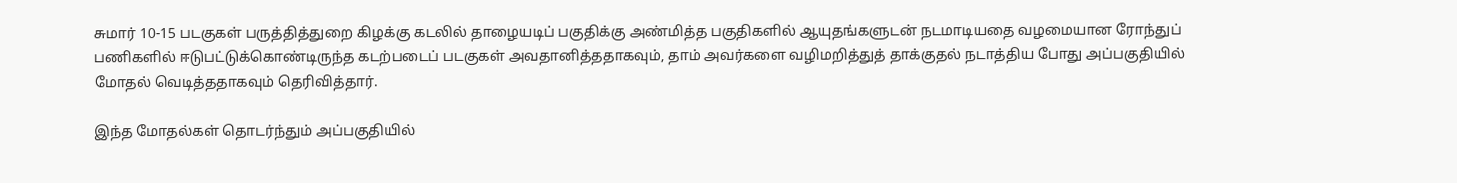சுமார் 10-15 படகுகள் பருத்தித்துறை கிழக்கு கடலில் தாழையடிப் பகுதிக்கு அண்மித்த பகுதிகளில் ஆயுதங்களுடன் நடமாடியதை வழமையான ரோந்துப் பணிகளில் ஈடுபட்டுக்கொண்டிருந்த கடற்படைப் படகுகள் அவதானித்ததாகவும், தாம் அவர்களை வழிமறித்துத் தாக்குதல் நடாத்திய போது அப்பகுதியில் மோதல் வெடித்ததாகவும் தெரிவித்தார்.

இந்த மோதல்கள் தொடர்ந்தும் அப்பகுதியில்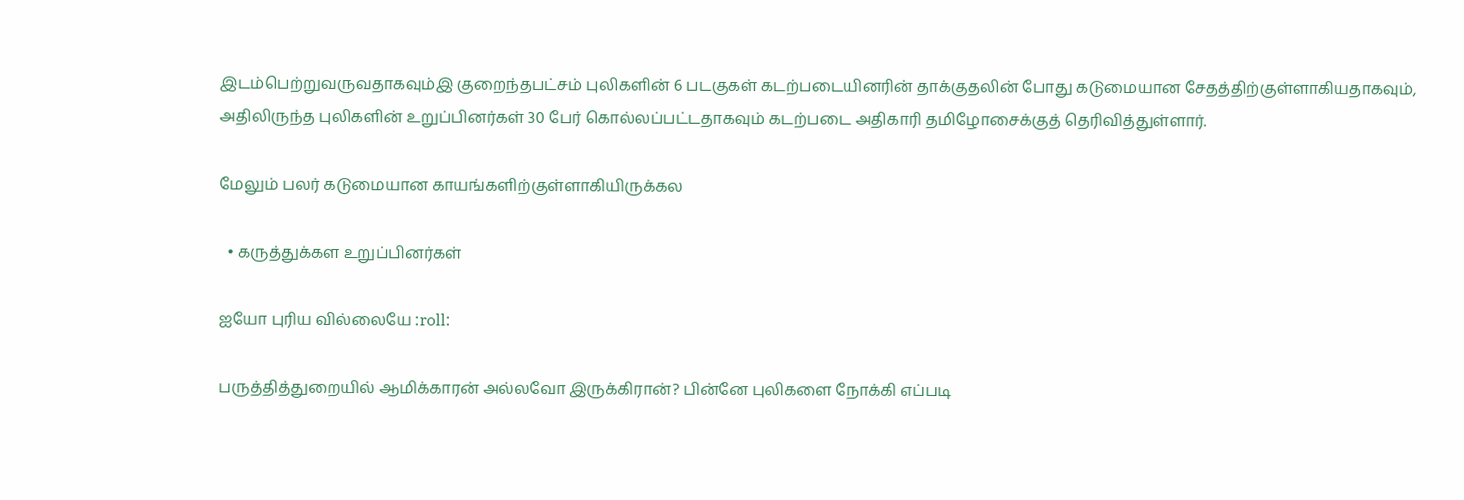இடம்பெற்றுவருவதாகவும்இ குறைந்தபட்சம் புலிகளின் 6 படகுகள் கடற்படையினரின் தாக்குதலின் போது கடுமையான சேதத்திற்குள்ளாகியதாகவும், அதிலிருந்த புலிகளின் உறுப்பினர்கள் 30 பேர் கொல்லப்பட்டதாகவும் கடற்படை அதிகாரி தமிழோசைக்குத் தெரிவித்துள்ளார்.

மேலும் பலர் கடுமையான காயங்களிற்குள்ளாகியிருக்கல

  • கருத்துக்கள உறுப்பினர்கள்

ஐயோ புரிய வில்லையே :roll:

பருத்தித்துறையில் ஆமிக்காரன் அல்லவோ இருக்கிரான்? பின்னே புலிகளை நோக்கி எப்படி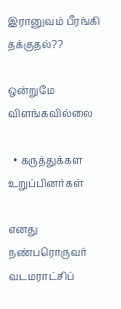இரானுவம் பீரங்கி தக்குதல்??

ஒன்றுமே விளங்கவில்லை

  • கருத்துக்கள உறுப்பினர்கள்

எனது நண்பரொருவர் வடமராட்சிப்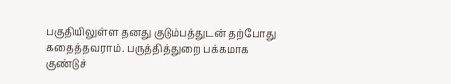பகுதியிலுள்ள தனது குடும்பத்துடன் தற்போது கதைத்தவராம். பருத்தித்துறை பக்கமாக குண்டுச்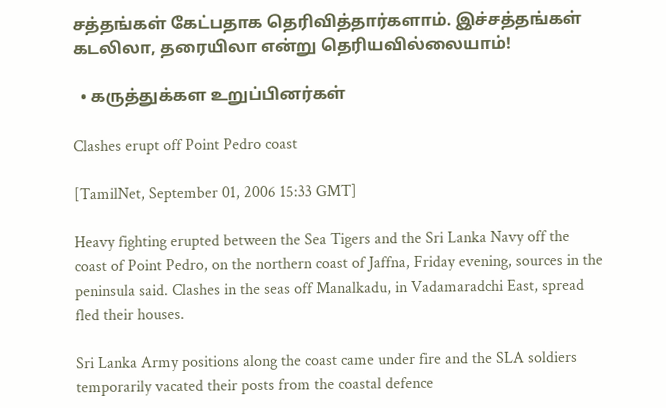சத்தங்கள் கேட்பதாக தெரிவித்தார்களாம். இச்சத்தங்கள் கடலிலா, தரையிலா என்று தெரியவில்லையாம்!

  • கருத்துக்கள உறுப்பினர்கள்

Clashes erupt off Point Pedro coast

[TamilNet, September 01, 2006 15:33 GMT]

Heavy fighting erupted between the Sea Tigers and the Sri Lanka Navy off the coast of Point Pedro, on the northern coast of Jaffna, Friday evening, sources in the peninsula said. Clashes in the seas off Manalkadu, in Vadamaradchi East, spread fled their houses.

Sri Lanka Army positions along the coast came under fire and the SLA soldiers temporarily vacated their posts from the coastal defence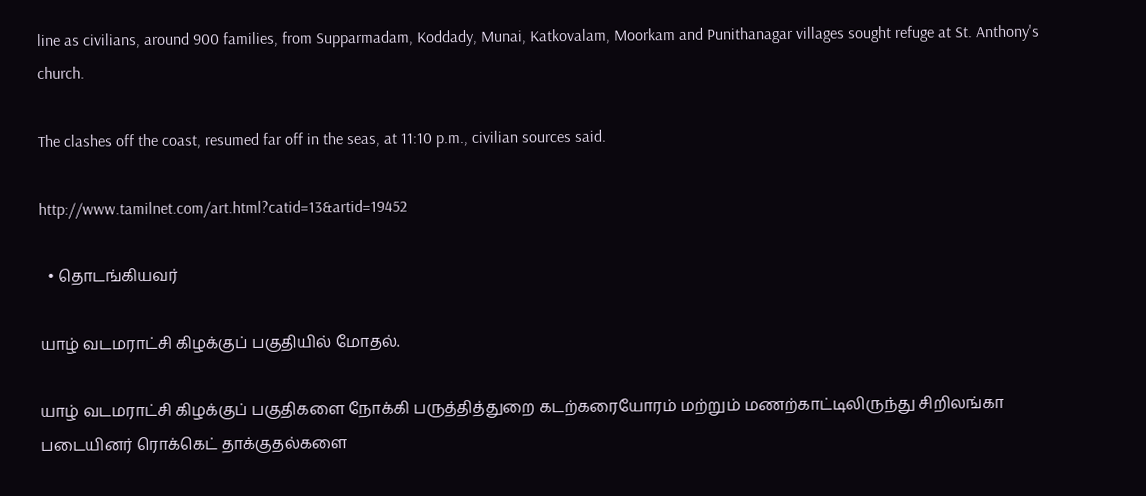line as civilians, around 900 families, from Supparmadam, Koddady, Munai, Katkovalam, Moorkam and Punithanagar villages sought refuge at St. Anthony's church.

The clashes off the coast, resumed far off in the seas, at 11:10 p.m., civilian sources said.

http://www.tamilnet.com/art.html?catid=13&artid=19452

  • தொடங்கியவர்

யாழ் வடமராட்சி கிழக்குப் பகுதியில் மோதல்.

யாழ் வடமராட்சி கிழக்குப் பகுதிகளை நோக்கி பருத்தித்துறை கடற்கரையோரம் மற்றும் மணற்காட்டிலிருந்து சிறிலங்கா படையினர் ரொக்கெட் தாக்குதல்களை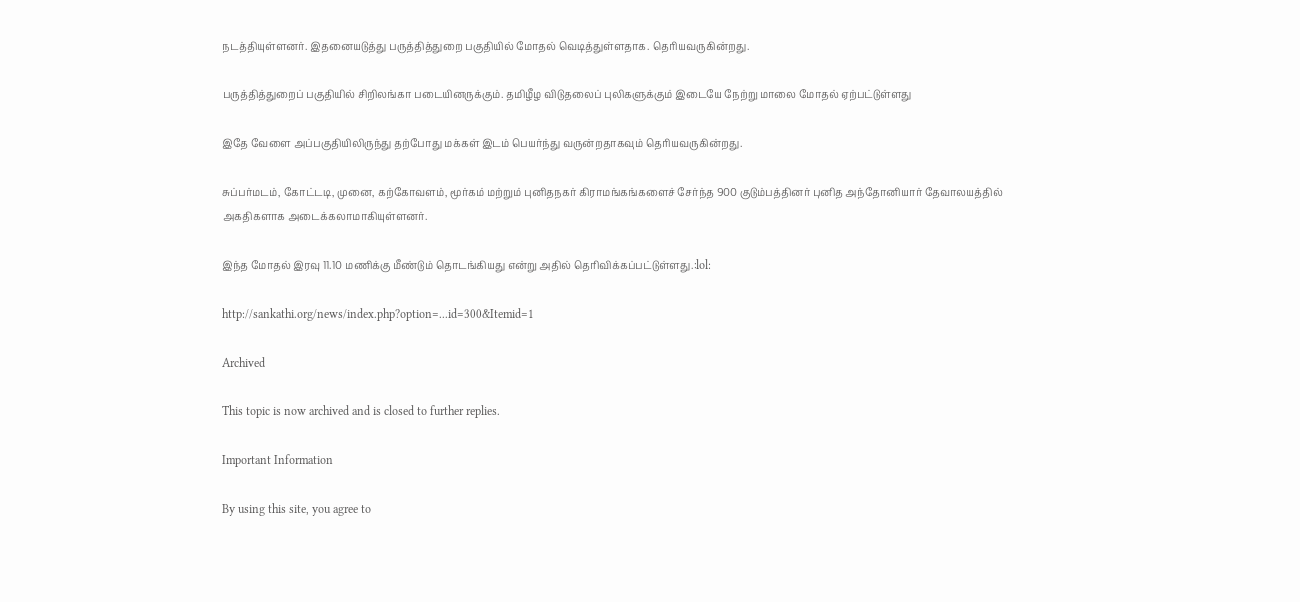நடத்தியுள்ளனர். இதனையடுத்து பருத்தித்துறை பகுதியில் மோதல் வெடித்துள்ளதாக. தெரியவருகின்றது.

பருத்தித்துறைப் பகுதியில் சிறிலங்கா படையினருக்கும். தமிழீழ விடுதலைப் புலிகளுக்கும் இடையே நேற்று மாலை மோதல் ஏற்பட்டுள்ளது

இதே வேளை அப்பகுதியிலிருந்து தற்போது மக்கள் இடம் பெயர்ந்து வருன்றதாகவும் தெரியவருகின்றது.

சுப்பர்மடம், கோட்டடி, முனை, கற்கோவளம், மூர்கம் மற்றும் புனிதநகர் கிராமங்கங்களைச் சேர்ந்த 900 குடும்பத்தினர் புனித அந்தோனியார் தேவாலயத்தில் அகதிகளாக அடைக்கலாமாகியுள்ளனர்.

இந்த மோதல் இரவு 11.10 மணிக்கு மீண்டும் தொடங்கியது என்று அதில் தெரிவிக்கப்பட்டுள்ளது.:lol:

http://sankathi.org/news/index.php?option=...id=300&Itemid=1

Archived

This topic is now archived and is closed to further replies.

Important Information

By using this site, you agree to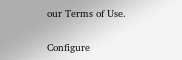our Terms of Use.

Configure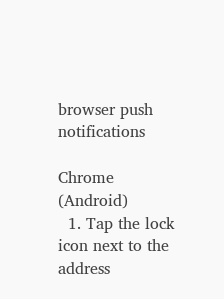browser push notifications

Chrome (Android)
  1. Tap the lock icon next to the address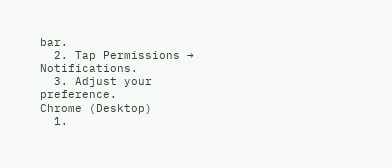bar.
  2. Tap Permissions → Notifications.
  3. Adjust your preference.
Chrome (Desktop)
  1.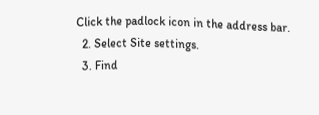Click the padlock icon in the address bar.
  2. Select Site settings.
  3. Find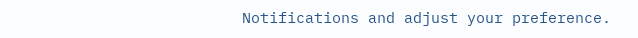Notifications and adjust your preference.